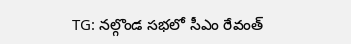TG: నల్గొండ సభలో సీఎం రేవంత్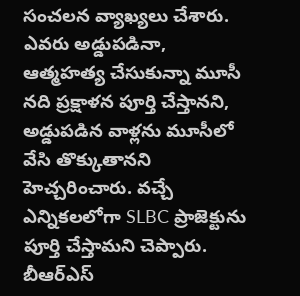సంచలన వ్యాఖ్యలు చేశారు. ఎవరు అడ్డుపడినా, ఆత్మహత్య చేసుకున్నా మూసీ నది ప్రక్షాళన పూర్తి చేస్తానని, అడ్డుపడిన వాళ్లను మూసీలో వేసి తొక్కుతానని హెచ్చరించారు. వచ్చే ఎన్నికలలోగా SLBC ప్రాజెక్టును పూర్తి చేస్తామని చెప్పారు. బీఆర్ఎస్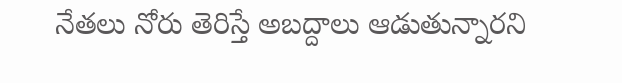నేతలు నోరు తెరిస్తే అబద్దాలు ఆడుతున్నారని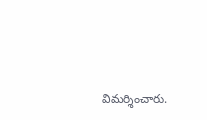విమర్శించారు.